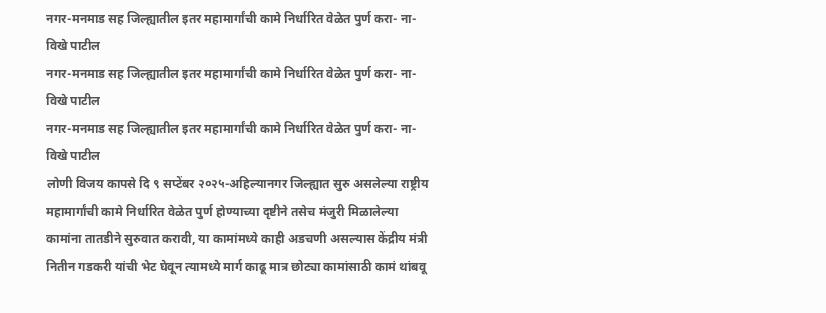नगर-मनमाड सह जिल्ह्यातील इतर महामार्गांची कामे निर्धारित वेळेत पुर्ण करा- ना-विखे पाटील
नगर-मनमाड सह जिल्ह्यातील इतर महामार्गांची कामे निर्धारित वेळेत पुर्ण करा- ना-विखे पाटील
नगर-मनमाड सह जिल्ह्यातील इतर महामार्गांची कामे निर्धारित वेळेत पुर्ण करा- ना-विखे पाटील
लोणी विजय कापसे दि ९ सप्टेंबर २०२५-अहिल्यानगर जिल्ह्यात सुरु असलेल्या राष्ट्रीय महामार्गांची कामे निर्धारित वेळेत पुर्ण होण्याच्या दृष्टीने तसेच मंजुरी मिळालेल्या कामांना तातडीने सुरुवात करावी, या कामांमध्ये काही अडचणी असल्यास केंद्रीय मंत्री नितीन गडकरी यांची भेट घेवून त्यामध्ये मार्ग काढू मात्र छोट्या कामांसाठी कामं थांबवू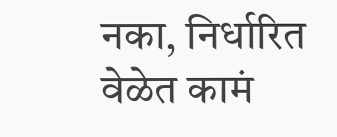नका, निर्धारित वेळेत कामं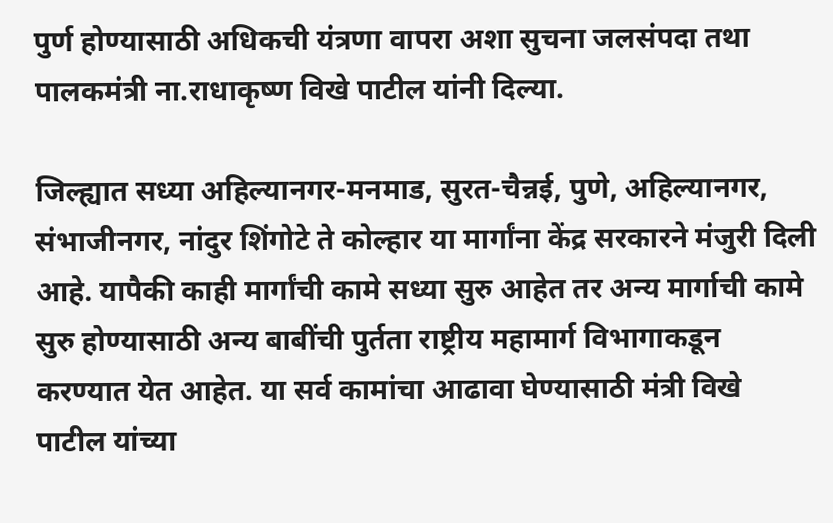पुर्ण होण्यासाठी अधिकची यंत्रणा वापरा अशा सुचना जलसंपदा तथा पालकमंत्री ना.राधाकृष्ण विखे पाटील यांनी दिल्या.

जिल्ह्यात सध्या अहिल्यानगर-मनमाड, सुरत-चैन्नई, पुणे, अहिल्यानगर, संभाजीनगर, नांदुर शिंगोटे ते कोल्हार या मार्गांना केंद्र सरकारने मंजुरी दिली आहे. यापैकी काही मार्गांची कामे सध्या सुरु आहेत तर अन्य मार्गाची कामे सुरु होण्यासाठी अन्य बाबींची पुर्तता राष्ट्रीय महामार्ग विभागाकडून करण्यात येत आहेत. या सर्व कामांचा आढावा घेण्यासाठी मंत्री विखे पाटील यांच्या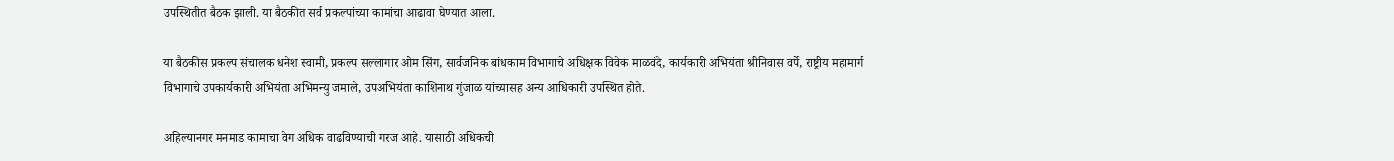उपस्थितीत बैठक झाली. या बैठकीत सर्व प्रकल्पांच्या कामांचा आढावा घेण्यात आला.

या बैठकीस प्रकल्प संचालक धनेश स्वामी, प्रकल्प सल्लागार ओम सिंग, सार्वजनिक बांधकाम विभागाचे अधिक्षक विवेक माळवंदे, कार्यकारी अभियंता श्रीनिवास वर्पे, राष्ट्रीय महामार्ग विभागाचे उपकार्यकारी अभियंता अभिमन्यु जमाले, उपअभियंता काशिनाथ गुंजाळ यांच्यासह अन्य आधिकारी उपस्थित होते.

अहिल्यानगर मनमाड कामाचा वेग अधिक वाढविण्याची गरज आहे. यासाठी अधिकची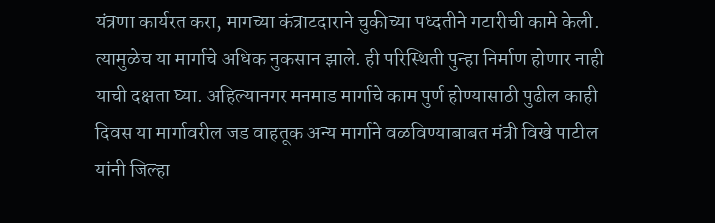यंत्रणा कार्यरत करा, मागच्या कंत्राटदाराने चुकीच्या पध्दतीने गटारीची कामे केली. त्यामुळेच या मार्गाचे अधिक नुकसान झाले. ही परिस्थिती पुन्हा निर्माण होणार नाही याची दक्षता घ्या. अहिल्यानगर मनमाड मार्गाचे काम पुर्ण होण्यासाठी पुढील काही दिवस या मार्गावरील जड वाहतूक अन्य मार्गाने वळविण्याबाबत मंत्री विखे पाटील यांनी जिल्हा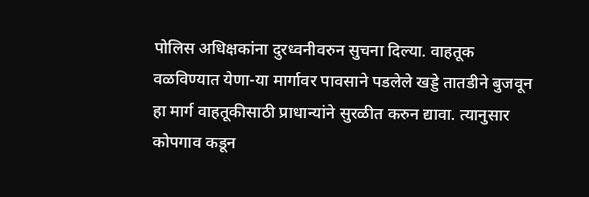पोलिस अधिक्षकांना दुरध्वनीवरुन सुचना दिल्या. वाहतूक वळविण्यात येणा-या मार्गावर पावसाने पडलेले खड्डे तातडीने बुजवून हा मार्ग वाहतूकीसाठी प्राधान्यांने सुरळीत करुन द्यावा. त्यानुसार कोपगाव कडून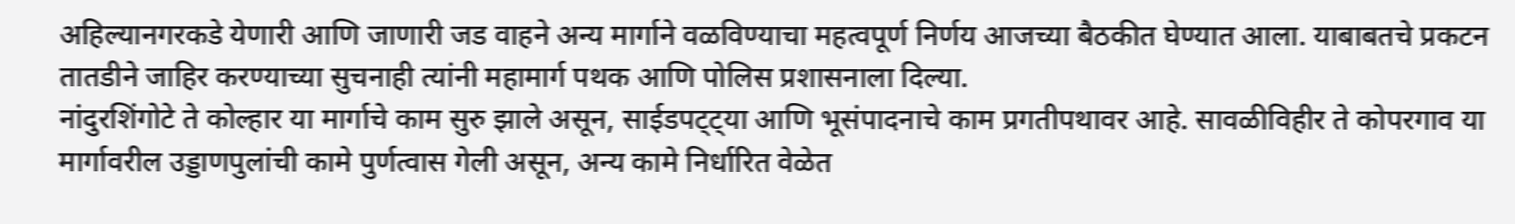अहिल्यानगरकडे येणारी आणि जाणारी जड वाहने अन्य मार्गाने वळविण्याचा महत्वपूर्ण निर्णय आजच्या बैठकीत घेण्यात आला. याबाबतचे प्रकटन तातडीने जाहिर करण्याच्या सुचनाही त्यांनी महामार्ग पथक आणि पोलिस प्रशासनाला दिल्या.
नांदुरशिंगोटे ते कोल्हार या मार्गाचे काम सुरु झाले असून, साईडपट्ट्या आणि भूसंपादनाचे काम प्रगतीपथावर आहे. सावळीविहीर ते कोपरगाव या मार्गावरील उड्डाणपुलांची कामे पुर्णत्वास गेली असून, अन्य कामे निर्धारित वेळेत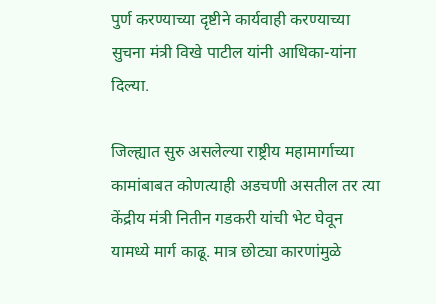पुर्ण करण्याच्या दृष्टीने कार्यवाही करण्याच्या सुचना मंत्री विखे पाटील यांनी आधिका-यांना दिल्या.

जिल्ह्यात सुरु असलेल्या राष्ट्रीय महामार्गाच्या कामांबाबत कोणत्याही अडचणी असतील तर त्या केंद्रीय मंत्री नितीन गडकरी यांची भेट घेवून यामध्ये मार्ग काढू. मात्र छोट्या कारणांमुळे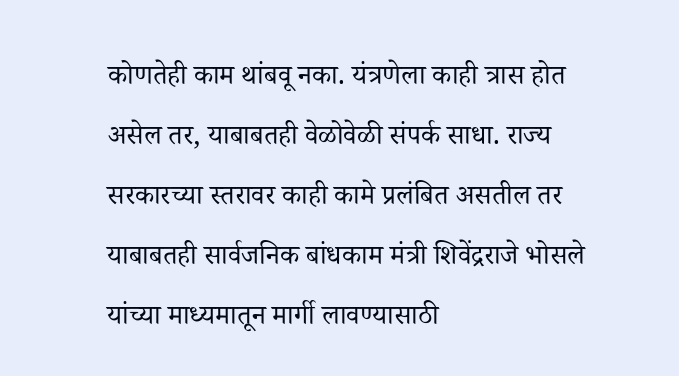कोणतेही काम थांबवू नका. यंत्रणेला काही त्रास होत असेल तर, याबाबतही वेळोवेळी संपर्क साधा. राज्य सरकारच्या स्तरावर काही कामे प्रलंबित असतील तर याबाबतही सार्वजनिक बांधकाम मंत्री शिवेंद्रराजे भोसले यांच्या माध्यमातून मार्गी लावण्यासाठी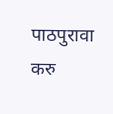पाठपुरावा करु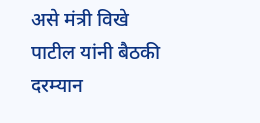असे मंत्री विखे पाटील यांनी बैठकी दरम्यान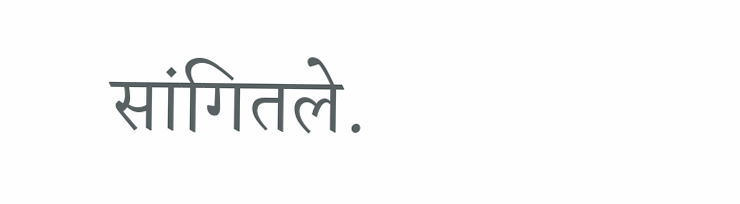सांगितले.